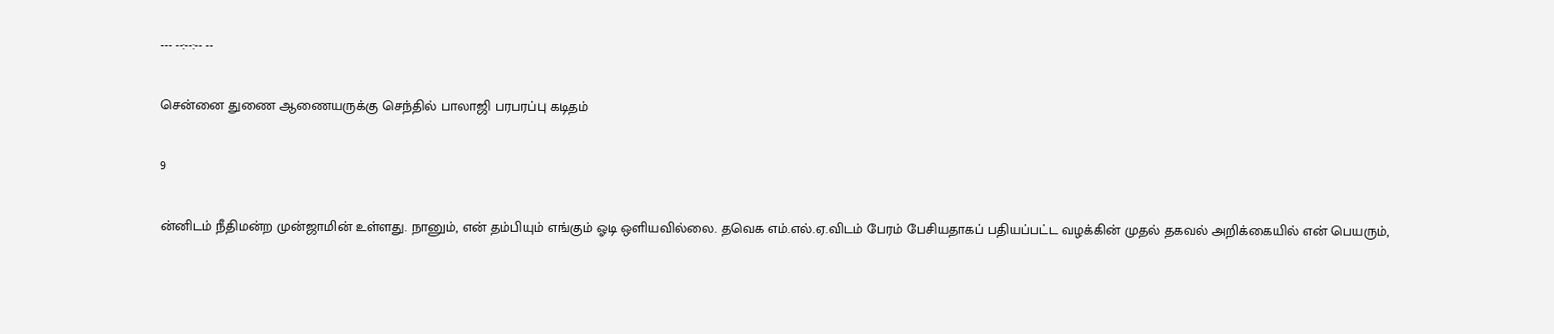--- --:--:-- --

சென்னை துணை ஆணையருக்கு செந்தில் பாலாஜி பரபரப்பு கடிதம்

9

ன்னிடம் நீதிமன்ற முன்ஜாமின் உள்ளது. நானும், என் தம்பியும் எங்கும் ஓடி ஒளியவில்லை. தவெக எம்.எல்.ஏ.விடம் பேரம் பேசியதாகப் பதியப்பட்ட வழக்கின் முதல் தகவல் அறிக்கையில் என் பெயரும்,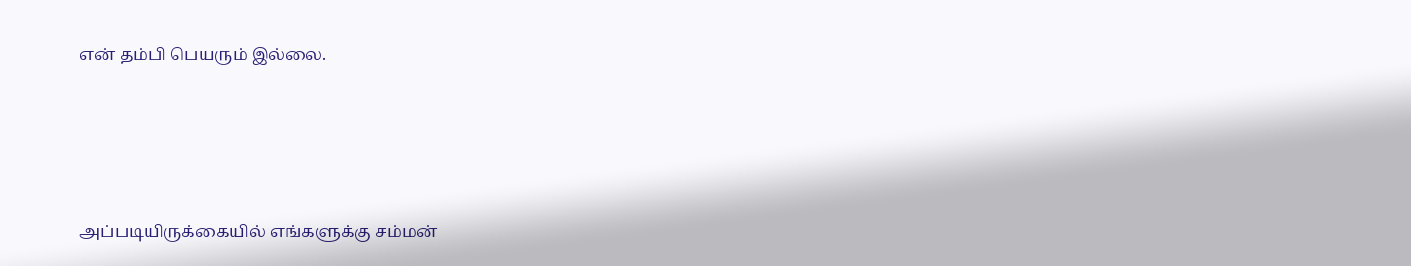என் தம்பி பெயரும் இல்லை.





அப்படியிருக்கையில் எங்களுக்கு சம்மன்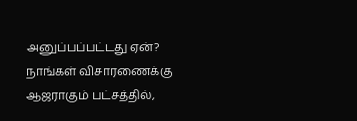அனுப்பப்பட்டது ஏன்? நாங்கள் விசாரணைக்கு ஆஜராகும் பட்சத்தில்,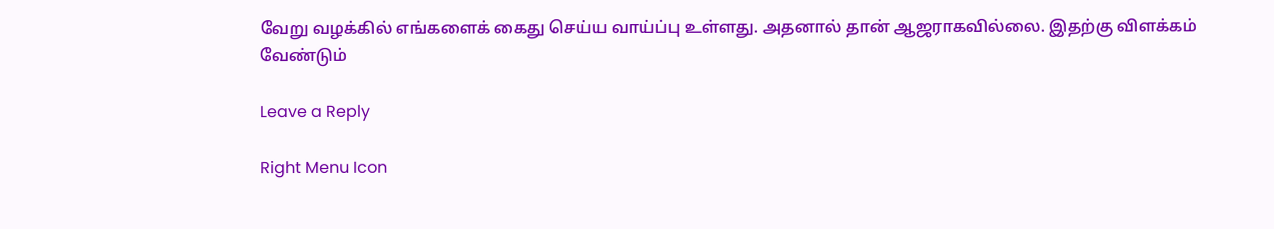வேறு வழக்கில் எங்களைக் கைது செய்ய வாய்ப்பு உள்ளது. அதனால் தான் ஆஜராகவில்லை. இதற்கு விளக்கம் வேண்டும்

Leave a Reply

Right Menu Icon